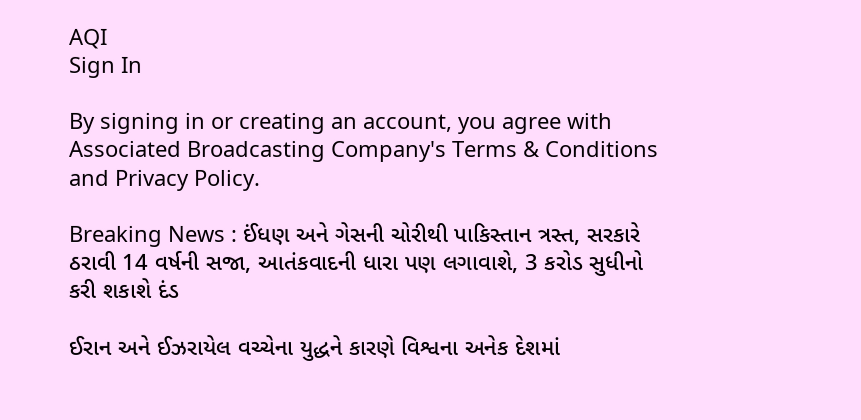AQI
Sign In

By signing in or creating an account, you agree with Associated Broadcasting Company's Terms & Conditions and Privacy Policy.

Breaking News : ઈંધણ અને ગેસની ચોરીથી પાકિસ્તાન ત્રસ્ત, સરકારે ઠરાવી 14 વર્ષની સજા, આતંકવાદની ધારા પણ લગાવાશે, 3 કરોડ સુધીનો કરી શકાશે દંડ

ઈરાન અને ઈઝરાયેલ વચ્ચેના યુદ્ધને કારણે વિશ્વના અનેક દેશમાં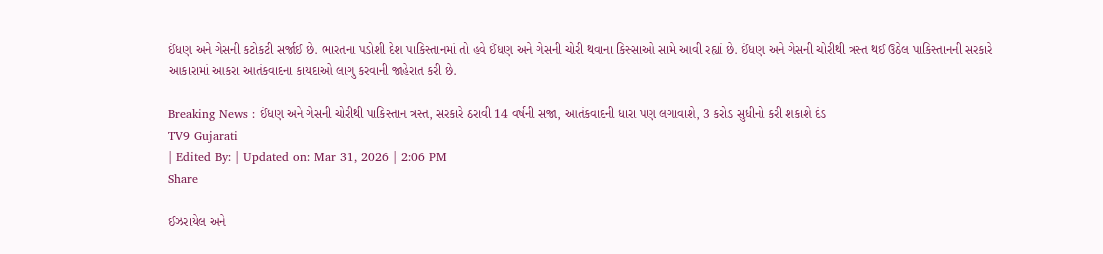ઈંધણ અને ગેસની કટોકટી સર્જાઈ છે. ભારતના પડોશી દેશ પાકિસ્તાનમાં તો હવે ઈંધણ અને ગેસની ચોરી થવાના કિસ્સાઓ સામે આવી રહ્યાં છે. ઈંધણ અને ગેસની ચોરીથી ત્રસ્ત થઈ ઉઠેલ પાકિસ્તાનની સરકારે આકારામાં આકરા આતંકવાદના કાયદાઓ લાગુ કરવાની જાહેરાત કરી છે.

Breaking News : ઈંધણ અને ગેસની ચોરીથી પાકિસ્તાન ત્રસ્ત, સરકારે ઠરાવી 14 વર્ષની સજા, આતંકવાદની ધારા પણ લગાવાશે, 3 કરોડ સુધીનો કરી શકાશે દંડ
TV9 Gujarati
| Edited By: | Updated on: Mar 31, 2026 | 2:06 PM
Share

ઈઝરાયેલ અને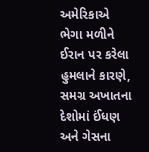અમેરિકાએ ભેગા મળીને ઈરાન પર કરેલા હુમલાને કારણે, સમગ્ર અખાતના દેશોમાં ઈંધણ અને ગેસના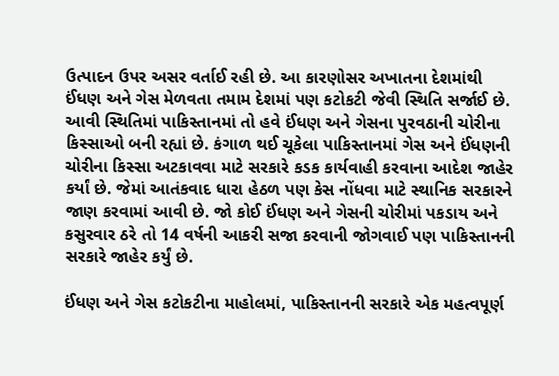ઉત્પાદન ઉપર અસર વર્તાઈ રહી છે. આ કારણોસર અખાતના દેશમાંથી ઈંધણ અને ગેસ મેળવતા તમામ દેશમાં પણ કટોકટી જેવી સ્થિતિ સર્જાઈ છે. આવી સ્થિતિમાં પાકિસ્તાનમાં તો હવે ઈંધણ અને ગેસના પુરવઠાની ચોરીના કિસ્સાઓ બની રહ્યાં છે. કંગાળ થઈ ચૂકેલા પાકિસ્તાનમાં ગેસ અને ઈંધણની ચોરીના કિસ્સા અટકાવવા માટે સરકારે કડક કાર્યવાહી કરવાના આદેશ જાહેર કર્યાં છે. જેમાં આતંકવાદ ધારા હેઠળ પણ કેસ નોંધવા માટે સ્થાનિક સરકારને જાણ કરવામાં આવી છે. જો કોઈ ઈંધણ અને ગેસની ચોરીમાં પકડાય અને કસુરવાર ઠરે તો 14 વર્ષની આકરી સજા કરવાની જોગવાઈ પણ પાકિસ્તાનની સરકારે જાહેર કર્યું છે.

ઈંધણ અને ગેસ કટોકટીના માહોલમાં, પાકિસ્તાનની સરકારે એક મહત્વપૂર્ણ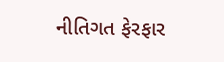નીતિગત ફેરફાર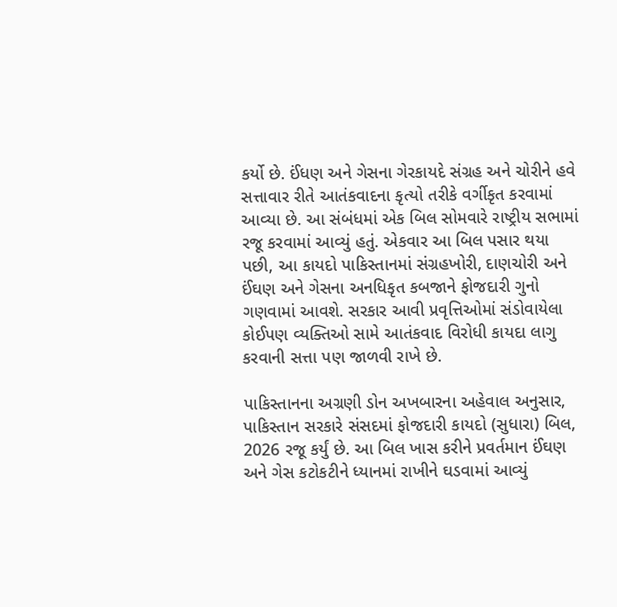કર્યો છે. ઈંધણ અને ગેસના ગેરકાયદે સંગ્રહ અને ચોરીને હવે સત્તાવાર રીતે આતંકવાદના કૃત્યો તરીકે વર્ગીકૃત કરવામાં આવ્યા છે. આ સંબંધમાં એક બિલ સોમવારે રાષ્ટ્રીય સભામાં રજૂ કરવામાં આવ્યું હતું. એકવાર આ બિલ પસાર થયા પછી, આ કાયદો પાકિસ્તાનમાં સંગ્રહખોરી, દાણચોરી અને ઈંઘણ અને ગેસના અનધિકૃત કબજાને ફોજદારી ગુનો ગણવામાં આવશે. સરકાર આવી પ્રવૃત્તિઓમાં સંડોવાયેલા કોઈપણ વ્યક્તિઓ સામે આતંકવાદ વિરોધી કાયદા લાગુ કરવાની સત્તા પણ જાળવી રાખે છે.

પાકિસ્તાનના અગ્રણી ડોન અખબારના અહેવાલ અનુસાર, પાકિસ્તાન સરકારે સંસદમાં ફોજદારી કાયદો (સુધારા) બિલ, 2026 રજૂ કર્યું છે. આ બિલ ખાસ કરીને પ્રવર્તમાન ઈંઘણ અને ગેસ કટોકટીને ધ્યાનમાં રાખીને ઘડવામાં આવ્યું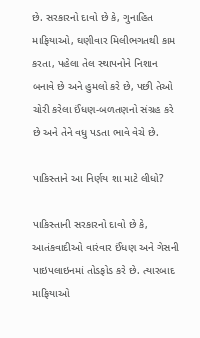છે. સરકારનો દાવો છે કે, ગુનાહિત માફિયાઓ, ઘણીવાર મિલીભગતથી કામ કરતા, પહેલા તેલ સ્થાપનોને નિશાન બનાવે છે અને હુમલો કરે છે, પછી તેઓ ચોરી કરેલા ઈંધણ-બળતણનો સંગ્રહ કરે છે અને તેને વધુ પડતા ભાવે વેચે છે.

પાકિસ્તાને આ નિર્ણય શા માટે લીધો?

પાકિસ્તાની સરકારનો દાવો છે કે, આતંકવાદીઓ વારંવાર ઈંધણ અને ગેસની પાઇપલાઇનમાં તોડફોડ કરે છે. ત્યારબાદ માફિયાઓ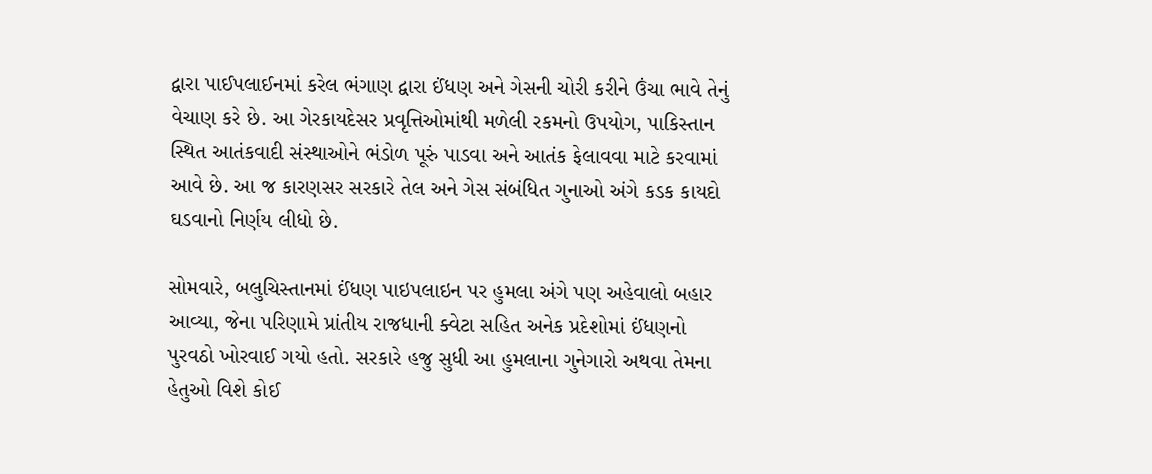દ્વારા પાઈપલાઈનમાં કરેલ ભંગાણ દ્વારા ઈંધણ અને ગેસની ચોરી કરીને ઉંચા ભાવે તેનું વેચાણ કરે છે. આ ગેરકાયદેસર પ્રવૃત્તિઓમાંથી મળેલી રકમનો ઉપયોગ, પાકિસ્તાન સ્થિત આતંકવાદી સંસ્થાઓને ભંડોળ પૂરું પાડવા અને આતંક ફેલાવવા માટે કરવામાં આવે છે. આ જ કારણસર સરકારે તેલ અને ગેસ સંબંધિત ગુનાઓ અંગે કડક કાયદો ઘડવાનો નિર્ણય લીધો છે.

સોમવારે, બલુચિસ્તાનમાં ઈંધણ પાઇપલાઇન પર હુમલા અંગે પણ અહેવાલો બહાર આવ્યા, જેના પરિણામે પ્રાંતીય રાજધાની ક્વેટા સહિત અનેક પ્રદેશોમાં ઈંધણનો પુરવઠો ખોરવાઈ ગયો હતો. સરકારે હજુ સુધી આ હુમલાના ગુનેગારો અથવા તેમના હેતુઓ વિશે કોઈ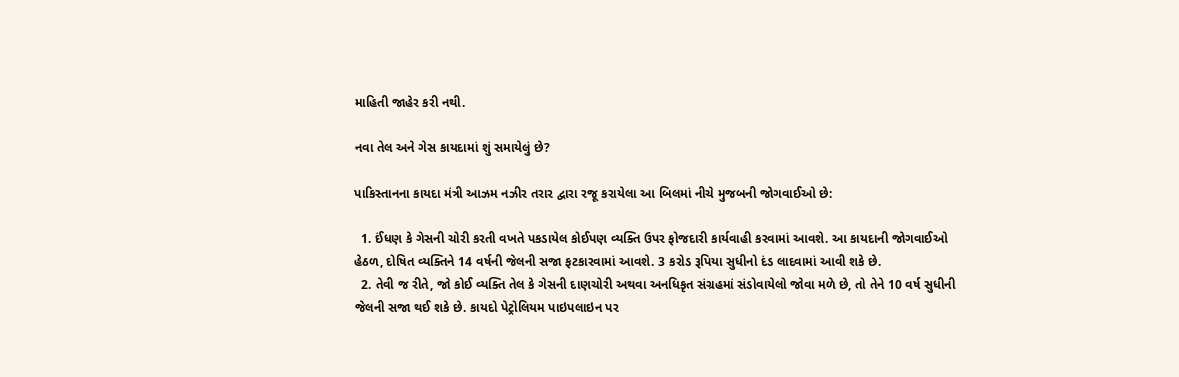માહિતી જાહેર કરી નથી.

નવા તેલ અને ગેસ કાયદામાં શું સમાયેલું છે?

પાકિસ્તાનના કાયદા મંત્રી આઝમ નઝીર તરાર દ્વારા રજૂ કરાયેલા આ બિલમાં નીચે મુજબની જોગવાઈઓ છે:

  1. ઈંધણ કે ગેસની ચોરી કરતી વખતે પકડાયેલ કોઈપણ વ્યક્તિ ઉપર ફોજદારી કાર્યવાહી કરવામાં આવશે. આ કાયદાની જોગવાઈઓ હેઠળ, દોષિત વ્યક્તિને 14 વર્ષની જેલની સજા ફટકારવામાં આવશે. 3 કરોડ રૂપિયા સુધીનો દંડ લાદવામાં આવી શકે છે.
  2. તેવી જ રીતે, જો કોઈ વ્યક્તિ તેલ કે ગેસની દાણચોરી અથવા અનધિકૃત સંગ્રહમાં સંડોવાયેલો જોવા મળે છે, તો તેને 10 વર્ષ સુધીની જેલની સજા થઈ શકે છે. કાયદો પેટ્રોલિયમ પાઇપલાઇન પર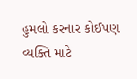હુમલો કરનાર કોઈપણ વ્યક્તિ માટે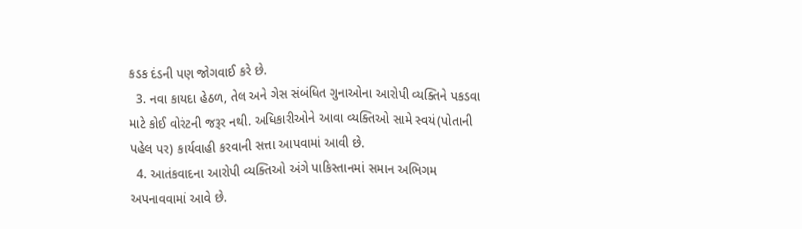કડક દંડની પણ જોગવાઈ કરે છે.
  3. નવા કાયદા હેઠળ, તેલ અને ગેસ સંબંધિત ગુનાઓના આરોપી વ્યક્તિને પકડવા માટે કોઈ વોરંટની જરૂર નથી. અધિકારીઓને આવા વ્યક્તિઓ સામે સ્વયં(પોતાની પહેલ પર) કાર્યવાહી કરવાની સત્તા આપવામાં આવી છે.
  4. આતંકવાદના આરોપી વ્યક્તિઓ અંગે પાકિસ્તાનમાં સમાન અભિગમ અપનાવવામાં આવે છે.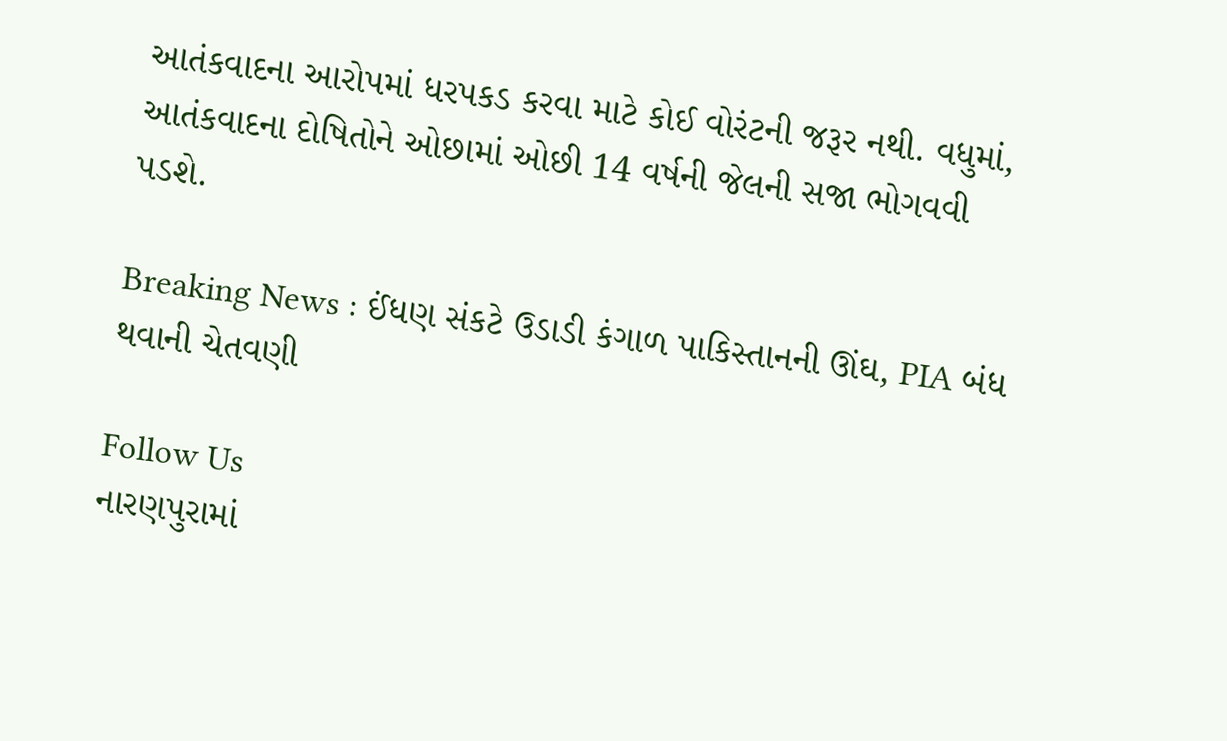આતંકવાદના આરોપમાં ધરપકડ કરવા માટે કોઈ વોરંટની જરૂર નથી. વધુમાં, આતંકવાદના દોષિતોને ઓછામાં ઓછી 14 વર્ષની જેલની સજા ભોગવવી પડશે.

Breaking News : ઈંધણ સંકટે ઉડાડી કંગાળ પાકિસ્તાનની ઊંઘ, PIA બંધ થવાની ચેતવણી

Follow Us
નારણપુરામાં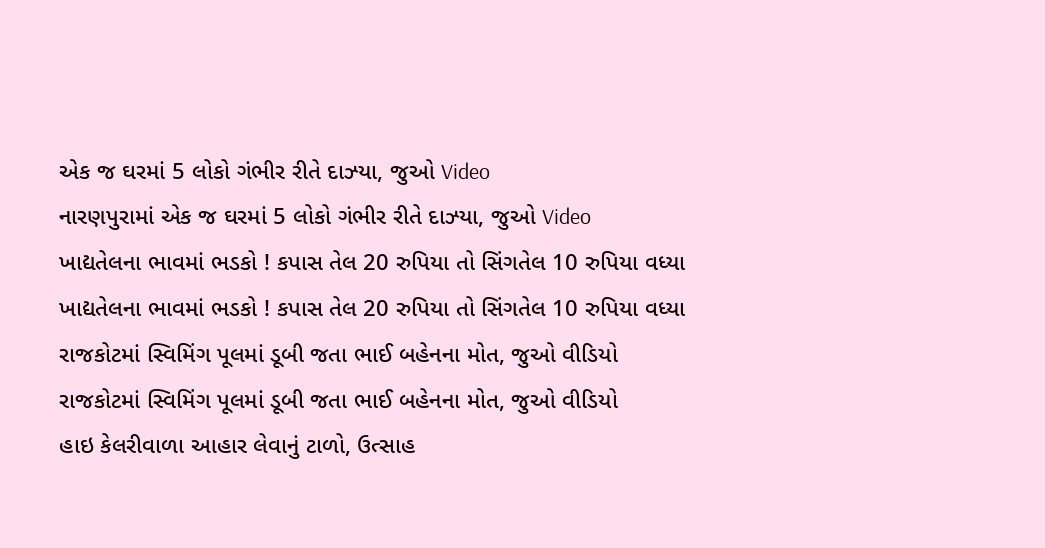એક જ ઘરમાં 5 લોકો ગંભીર રીતે દાઝ્યા, જુઓ Video
નારણપુરામાં એક જ ઘરમાં 5 લોકો ગંભીર રીતે દાઝ્યા, જુઓ Video
ખાદ્યતેલના ભાવમાં ભડકો ! કપાસ તેલ 20 રુપિયા તો સિંગતેલ 10 રુપિયા વધ્યા
ખાદ્યતેલના ભાવમાં ભડકો ! કપાસ તેલ 20 રુપિયા તો સિંગતેલ 10 રુપિયા વધ્યા
રાજકોટમાં સ્વિમિંગ પૂલમાં ડૂબી જતા ભાઈ બહેનના મોત, જુઓ વીડિયો
રાજકોટમાં સ્વિમિંગ પૂલમાં ડૂબી જતા ભાઈ બહેનના મોત, જુઓ વીડિયો
હાઇ કેલરીવાળા આહાર લેવાનું ટાળો, ઉત્સાહ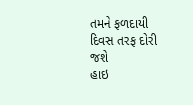તમને ફળદાયી દિવસ તરફ દોરી જશે
હાઇ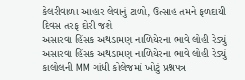કેલરીવાળા આહાર લેવાનું ટાળો, ઉત્સાહ તમને ફળદાયી દિવસ તરફ દોરી જશે
અસારવા હિંસક અથડામણ નાળિયેરના ભાવે લોહી રેડ્યું
અસારવા હિંસક અથડામણ નાળિયેરના ભાવે લોહી રેડ્યું
કાલોલની MM ગાંધી કોલેજમાં ખોટું પ્રશ્નપત્ર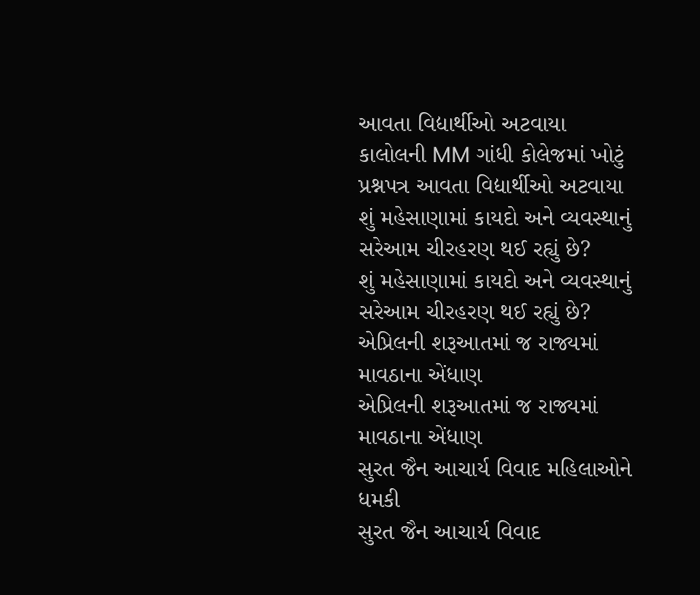આવતા વિદ્યાર્થીઓ અટવાયા
કાલોલની MM ગાંધી કોલેજમાં ખોટું પ્રશ્નપત્ર આવતા વિદ્યાર્થીઓ અટવાયા
શું મહેસાણામાં કાયદો અને વ્યવસ્થાનું સરેઆમ ચીરહરણ થઈ રહ્યું છે?
શું મહેસાણામાં કાયદો અને વ્યવસ્થાનું સરેઆમ ચીરહરણ થઈ રહ્યું છે?
એપ્રિલની શરૂઆતમાં જ રાજ્યમાં માવઠાના એંધાણ
એપ્રિલની શરૂઆતમાં જ રાજ્યમાં માવઠાના એંધાણ
સુરત જૈન આચાર્ય વિવાદ મહિલાઓને ધમકી
સુરત જૈન આચાર્ય વિવાદ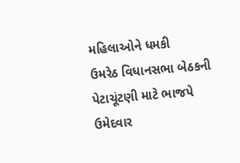મહિલાઓને ધમકી
ઉમરેઠ વિધાનસભા બેઠકની પેટાચૂંટણી માટે ભાજપે ઉમેદવાર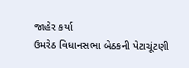જાહેર કર્યા
ઉમરેઠ વિધાનસભા બેઠકની પેટાચૂંટણી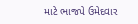માટે ભાજપે ઉમેદવાર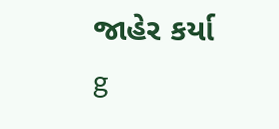જાહેર કર્યા
g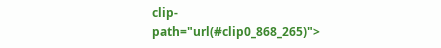clip-path="url(#clip0_868_265)">